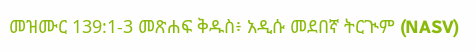መዝሙር 139:1-3 መጽሐፍ ቅዱስ፥ አዲሱ መደበኛ ትርጒም (NASV)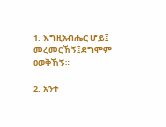1. እግዚአብሔር ሆይ፤ መረመርኸኝ፤ደግሞም ዐወቅኸኝ።

2. አንተ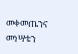መቀመጤንና መነሣቴን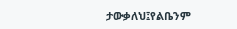ታውቃለህ፤የልቤንም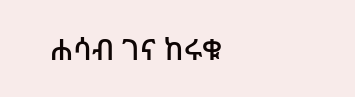ሐሳብ ገና ከሩቁ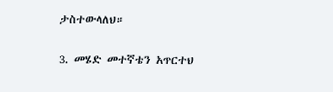ታስተውላለህ።

3. መሄድ መተኛቴን አጥርተህ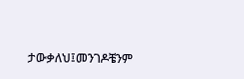ታውቃለህ፤መንገዶቼንም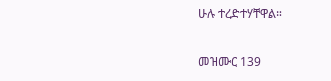ሁሉ ተረድተሃቸዋል።

መዝሙር 139